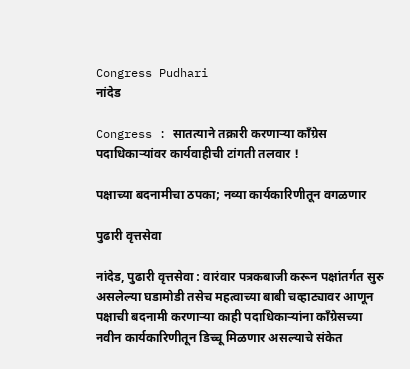Congress Pudhari
नांदेड

Congress : सातत्याने तक्रारी करणाऱ्या काँग्रेस पदाधिकाऱ्यांवर कार्यवाहीची टांगती तलवार !

पक्षाच्या बदनामीचा ठपका; नव्या कार्यकारिणीतून वगळणार

पुढारी वृत्तसेवा

नांदेड, पुढारी वृत्तसेवा : वारंवार पत्रकबाजी करून पक्षांतर्गत सुरु असलेल्या घडामोडी तसेच महत्वाच्या बाबी चव्हाट्यावर आणून पक्षाची बदनामी करणाऱ्या काही पदाधिकाऱ्यांना काँग्रेसच्या नवीन कार्यकारिणीतून डिच्चू मिळणार असल्याचे संकेत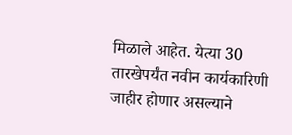मिळाले आहेत. येत्या 30 तारखेपर्यंत नवीन कार्यकारिणी जाहीर होणार असल्याने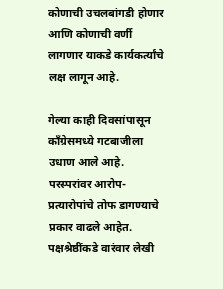कोणाची उचलबांगडी होणार आणि कोणाची वर्णी लागणार याकडे कार्यकर्त्यांचे लक्ष लागून आहे.

गेल्या काही दिवसांपासून काँग्रेसमध्ये गटबाजीला उधाण आले आहे. परस्परांवर आरोप-प्रत्यारोपांचे तोफ डागण्याचे प्रकार वाढले आहेत. पक्षश्रेष्ठींकडे वारंवार लेखी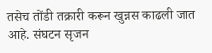तसेच तोंडी तक्रारी करून खुन्नस काढली जात आहे. संघटन सृजन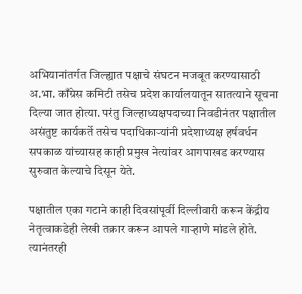अभियानांतर्गत जिल्ह्यात पक्षाचे संघटन मजबूत करण्यासाठी अ.भा. काँग्रेस कमिटी तसेच प्रदेश कार्यालयातून सातत्याने सूचना दिल्या जात होत्या. परंतु जिल्हाध्यक्षपदाच्या निवडीनंतर पक्षातील असंतुष्ट कार्यकर्ते तसेच पदाधिकाऱ्यांनी प्रदेशाध्यक्ष हर्षवर्धन सपकाळ यांच्यासह काही प्रमुख नेत्यांवर आगपाखड करण्यास सुरुवात केल्याचे दिसून येते.

पक्षातील एका गटाने काही दिवसांपूर्वी दिल्लीवारी करून केंद्रीय नेतृत्वाकडेही लेखी तक्रार करून आपले गाऱ्हाणे मांडले होते. त्यानंतरही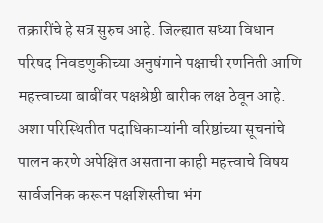तक्रारींचे हे सत्र सुरुच आहे. जिल्ह्यात सध्या विधान परिषद निवडणुकीच्या अनुषंगाने पक्षाची रणनिती आणि महत्त्वाच्या बाबींवर पक्षश्रेष्ठी बारीक लक्ष ठेवून आहे. अशा परिस्थितीत पदाधिकाऱ्यांनी वरिष्ठांच्या सूचनांचे पालन करणे अपेक्षित असताना काही महत्त्वाचे विषय सार्वजनिक करून पक्षशिस्तीचा भंग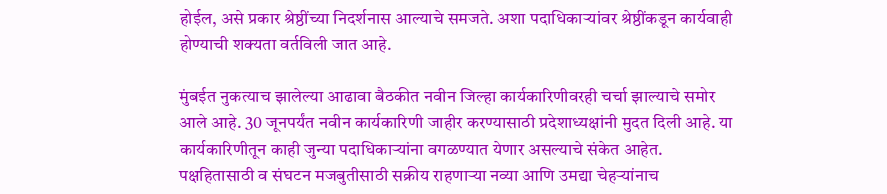होईल, असे प्रकार श्रेष्ठींच्या निदर्शनास आल्याचे समजते. अशा पदाधिकाऱ्यांवर श्रेष्ठींकडून कार्यवाही होण्याची शक्यता वर्तविली जात आहे.

मुंबईत नुकत्याच झालेल्या आढावा बैठकीत नवीन जिल्हा कार्यकारिणीवरही चर्चा झाल्याचे समोर आले आहे. 30 जूनपर्यंत नवीन कार्यकारिणी जाहीर करण्यासाठी प्रदेशाध्यक्षांनी मुदत दिली आहे. या कार्यकारिणीतून काही जुन्या पदाधिकाऱ्यांना वगळण्यात येणार असल्याचे संकेत आहेत. पक्षहितासाठी व संघटन मजबुतीसाठी सक्रीय राहणाऱ्या नव्या आणि उमद्या चेहऱ्यांनाच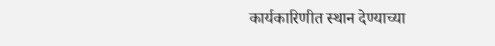कार्यकारिणीत स्थान देण्याच्या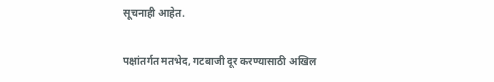सूचनाही आहेत.

पक्षांतर्गत मतभेद, गटबाजी दूर करण्यासाठी अखिल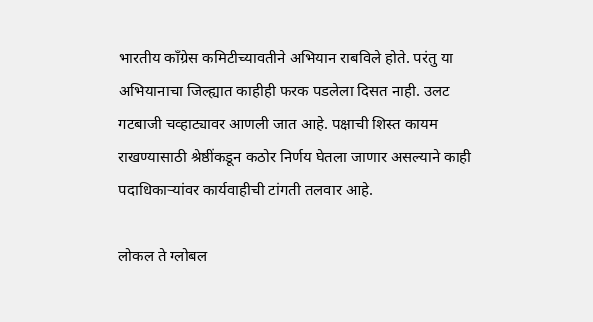भारतीय काँग्रेस कमिटीच्यावतीने अभियान राबविले होते. परंतु या अभियानाचा जिल्ह्यात काहीही फरक पडलेला दिसत नाही. उलट गटबाजी चव्हाट्यावर आणली जात आहे. पक्षाची शिस्त कायम राखण्यासाठी श्रेष्ठींकडून कठोर निर्णय घेतला जाणार असल्याने काही पदाधिकाऱ्यांवर कार्यवाहीची टांगती तलवार आहे.

लोकल ते ग्लोबल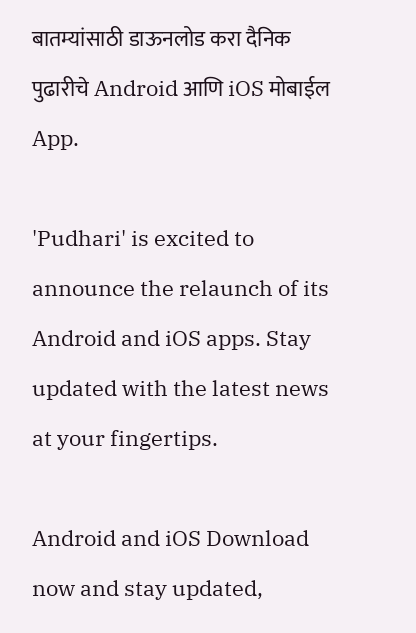बातम्यांसाठी डाऊनलोड करा दैनिक पुढारीचे Android आणि iOS मोबाईल App.

'Pudhari' is excited to announce the relaunch of its Android and iOS apps. Stay updated with the latest news at your fingertips.

Android and iOS Download now and stay updated,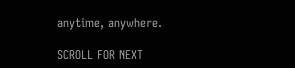anytime, anywhere.

SCROLL FOR NEXT